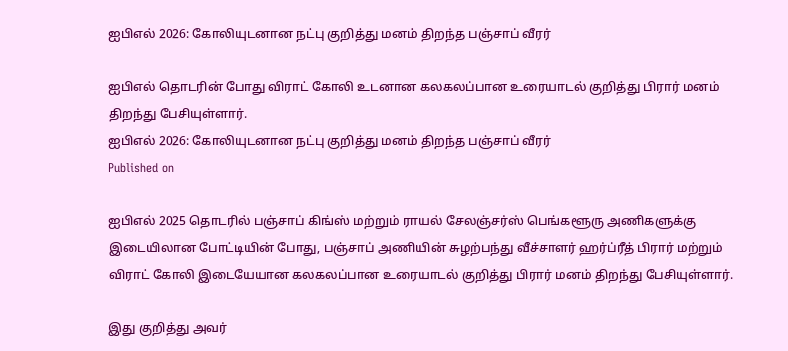ஐபிஎல் 2026: கோலியுடனான நட்பு குறித்து மனம் திறந்த பஞ்சாப் வீரர்

ஐபிஎல் தொடரின் போது விராட் கோலி உடனான கலகலப்பான உரையாடல் குறித்து பிரார் மனம் திறந்து பேசியுள்ளார்.
ஐபிஎல் 2026: கோலியுடனான நட்பு குறித்து மனம் திறந்த பஞ்சாப் வீரர்
Published on

ஐபிஎல் 2025 தொடரில் பஞ்சாப் கிங்ஸ் மற்றும் ராயல் சேலஞ்சர்ஸ் பெங்களூரு அணிகளுக்கு இடையிலான போட்டியின் போது, பஞ்சாப் அணியின் சுழற்பந்து வீச்சாளர் ஹர்ப்ரீத் பிரார் மற்றும் விராட் கோலி இடையேயான கலகலப்பான உரையாடல் குறித்து பிரார் மனம் திறந்து பேசியுள்ளார்.

இது குறித்து அவர்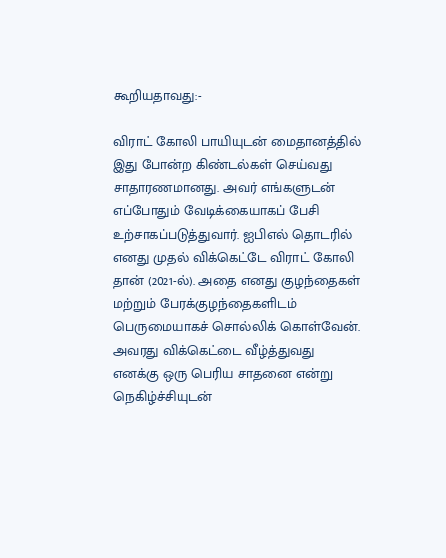கூறியதாவது:-

விராட் கோலி பாயியுடன் மைதானத்தில் இது போன்ற கிண்டல்கள் செய்வது சாதாரணமானது. அவர் எங்களுடன் எப்போதும் வேடிக்கையாகப் பேசி உற்சாகப்படுத்துவார். ஐபிஎல் தொடரில் எனது முதல் விக்கெட்டே விராட் கோலி தான் (2021-ல்). அதை எனது குழந்தைகள் மற்றும் பேரக்குழந்தைகளிடம் பெருமையாகச் சொல்லிக் கொள்வேன். அவரது விக்கெட்டை வீழ்த்துவது எனக்கு ஒரு பெரிய சாதனை என்று நெகிழ்ச்சியுடன்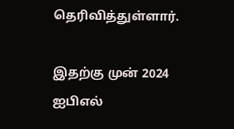தெரிவித்துள்ளார்.

இதற்கு முன் 2024 ஐபிஎல்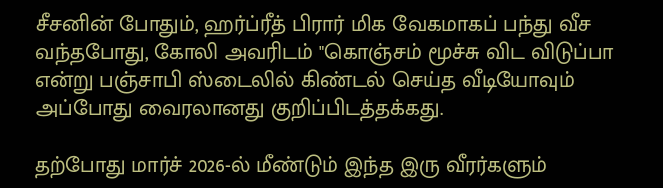சீசனின் போதும், ஹர்ப்ரீத் பிரார் மிக வேகமாகப் பந்து வீச வந்தபோது, கோலி அவரிடம் "கொஞ்சம் மூச்சு விட விடுப்பா என்று பஞ்சாபி ஸ்டைலில் கிண்டல் செய்த வீடியோவும் அப்போது வைரலானது குறிப்பிடத்தக்கது.

தற்போது மார்ச் 2026-ல் மீண்டும் இந்த இரு வீரர்களும்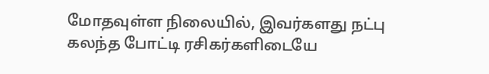மோதவுள்ள நிலையில், இவர்களது நட்பு கலந்த போட்டி ரசிகர்களிடையே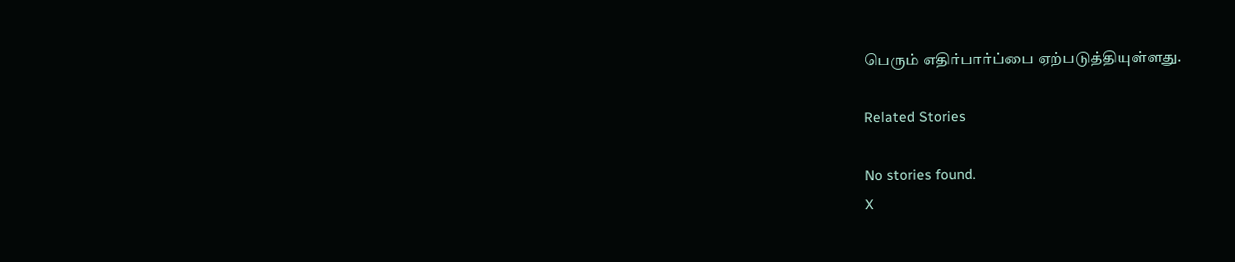பெரும் எதிர்பார்ப்பை ஏற்படுத்தியுள்ளது.

Related Stories

No stories found.
X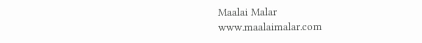Maalai Malar
www.maalaimalar.com